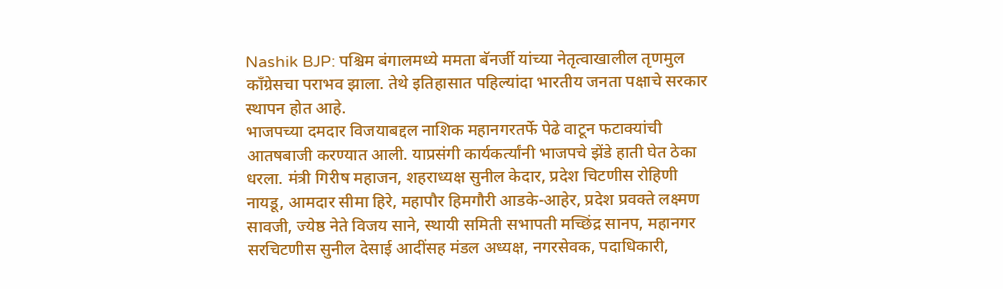Nashik BJP: पश्चिम बंगालमध्ये ममता बॅनर्जी यांच्या नेतृत्वाखालील तृणमुल काँग्रेसचा पराभव झाला. तेथे इतिहासात पहिल्यांदा भारतीय जनता पक्षाचे सरकार स्थापन होत आहे.
भाजपच्या दमदार विजयाबद्दल नाशिक महानगरतर्फे पेढे वाटून फटाक्यांची आतषबाजी करण्यात आली. याप्रसंगी कार्यकर्त्यांनी भाजपचे झेंडे हाती घेत ठेका धरला. मंत्री गिरीष महाजन, शहराध्यक्ष सुनील केदार, प्रदेश चिटणीस रोहिणी नायडू, आमदार सीमा हिरे, महापौर हिमगौरी आडके-आहेर, प्रदेश प्रवक्ते लक्ष्मण सावजी, ज्येष्ठ नेते विजय साने, स्थायी समिती सभापती मच्छिंद्र सानप, महानगर सरचिटणीस सुनील देसाई आदींसह मंडल अध्यक्ष, नगरसेवक, पदाधिकारी,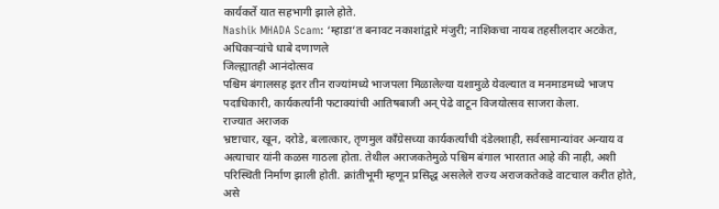कार्यकर्ते यात सहभागी झाले होते.
Nashik MHADA Scam: ‘म्हाडा’त बनावट नकाशांद्वारे मंजुरी; नाशिकचा नायब तहसीलदार अटकेत, अधिकाऱ्यांचे धाबे दणाणले
जिल्ह्यातही आनंदोत्सव
पश्चिम बंगालसह इतर तीन राज्यांमध्ये भाजपला मिळालेल्या यशामुळे येवल्यात व मनमाडमध्ये भाजप पदाधिकारी, कार्यकर्त्यांनी फटाक्यांची आतिषबाजी अन् पेढे वाटून विजयोत्सव साजरा केला.
राज्यात अराजक
भ्रष्टाचार, खून, दरोडे, बलात्कार, तृणमुल काँग्रेसच्या कार्यकर्त्यांची दंडेलशाही, सर्वसामान्यांवर अन्याय व अत्याचार यांनी कळस गाठला होता. तेथील अराजकतेमुळे पश्चिम बंगाल भारतात आहे की नाही, अशी परिस्थिती निर्माण झाली होती. क्रांतीभूमी म्हणून प्रसिद्ध असलेले राज्य अराजकतेकडे वाटचाल करीत होते, असे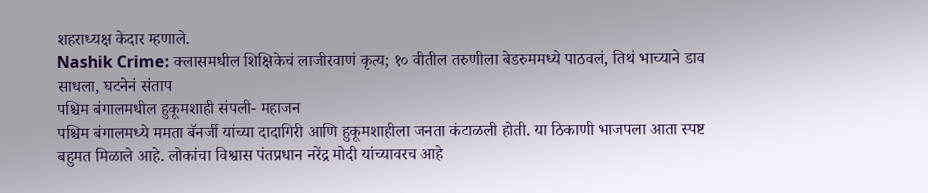शहराध्यक्ष केदार म्हणाले.
Nashik Crime: क्लासमधील शिक्षिकेचं लाजीरवाणं कृत्य; १० वीतील तरुणीला बेडरुममध्ये पाठवलं, तिथं भाच्याने डाव साधला, घटनेनं संताप
पश्चिम बंगालमधील हुकूमशाही संपली- महाजन
पश्चिम बंगालमध्ये ममता बॅनर्जी यांच्या दादागिरी आणि हुकूमशाहीला जनता कंटाळली होती. या ठिकाणी भाजपला आता स्पष्ट बहुमत मिळाले आहे. लोकांचा विश्वास पंतप्रधान नरेंद्र मोदी यांच्यावरच आहे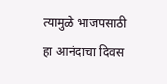त्यामुळे भाजपसाठी हा आनंदाचा दिवस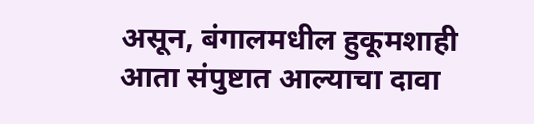असून, बंगालमधील हुकूमशाही आता संपुष्टात आल्याचा दावा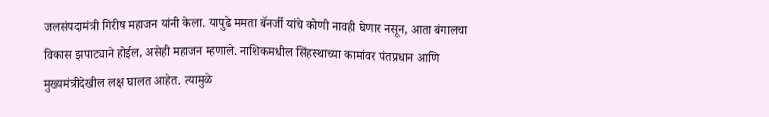जलसंपदामंत्री गिरीष महाजन यांनी केला. यापुढे ममता बॅनर्जी यांचे कोणी नावही घेणार नसून, आता बंगालचा विकास झपाट्याने होईल, असेही महाजन म्हणाले. नाशिकमधील सिंहस्थाच्या कामांवर पंतप्रधान आणि मुख्यमंत्रीदेखील लक्ष घालत आहेत. त्यामुळे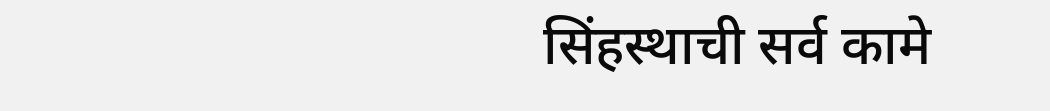सिंहस्थाची सर्व कामे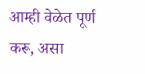आम्ही वेळेत पूर्ण करू, असा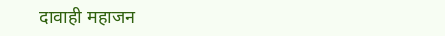दावाही महाजन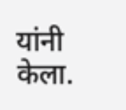यांनी केला.